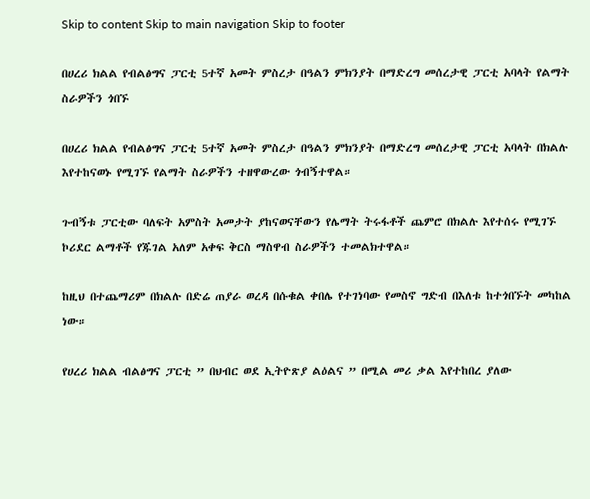Skip to content Skip to main navigation Skip to footer

በሀረሪ ክልል የብልፅግና ፓርቲ 5ተኛ አመት ምስረታ በዓልን ምክንያት በማድረግ መሰረታዊ ፓርቲ አባላት የልማት ስራዎችን ጎበኙ

በሀረሪ ክልል የብልፅግና ፓርቲ 5ተኛ አመት ምስረታ በዓልን ምክንያት በማድረግ መሰረታዊ ፓርቲ አባላት በክልሉ እየተከናወኑ የሚገኙ የልማት ስራዎችን ተዘዋውረው ጎብኝተዋል።

ጉብኝቱ ፓርቲው ባለፍት አምስት አመታት ያከናወናቸውን የሌማት ትሩፋቶች ጨምሮ በክልሉ እየተሰሩ የሚገኙ ኮሪደር ልማቶች የጁገል አለም አቀፍ ቅርስ ማስዋብ ስራዎችን ተመልክተዋል።

ከዚህ በተጨማሪም በክልሉ በድሬ ጠያራ ወረዳ በሱቁል ቀበሌ የተገነባው የመስኖ ግድብ በእለቱ ከተጎበኙት መካከል ነው።

የሀረሪ ክልል ብልፅግና ፓርቲ ” በህብር ወደ ኢትዮጽያ ልዕልና ” በሚል መሪ ቃል እየተከበረ ያለው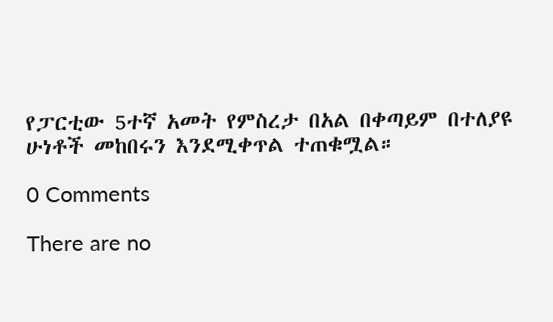የፓርቲው 5ተኛ አመት የምስረታ በአል በቀጣይም በተለያዩ ሁነቶች መከበሩን እንደሚቀጥል ተጠቁሟል።

0 Comments

There are no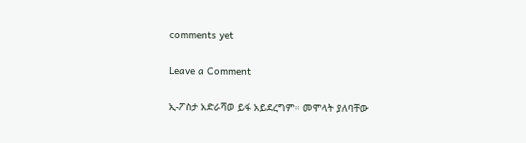comments yet

Leave a Comment

ኢ-ፖስታ አድራሻወ ይፋ አይደረግም። መሞላት ያለባቸው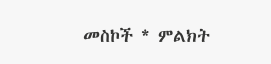መስኮች * ምልክት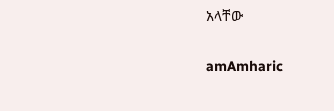አላቸው

amAmharic